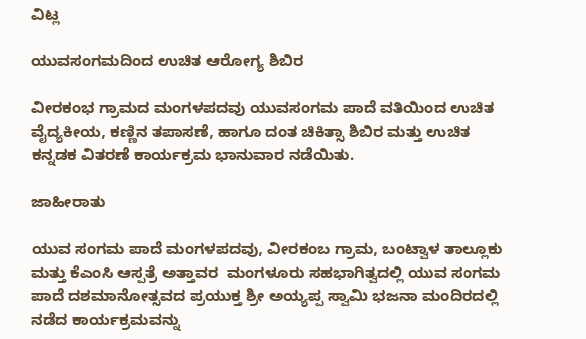ವಿಟ್ಲ

ಯುವಸಂಗಮದಿಂದ ಉಚಿತ ಆರೋಗ್ಯ ಶಿಬಿರ

ವೀರಕಂಭ ಗ್ರಾಮದ ಮಂಗಳಪದವು ಯುವಸಂಗಮ ಪಾದೆ ವತಿಯಿಂದ ಉಚಿತ ವೈದ್ಯಕೀಯ, ಕಣ್ಣಿನ ತಪಾಸಣೆ, ಹಾಗೂ ದಂತ ಚಿಕಿತ್ಸಾ ಶಿಬಿರ ಮತ್ತು ಉಚಿತ ಕನ್ನಡಕ ವಿತರಣೆ ಕಾರ್ಯಕ್ರಮ ಭಾನುವಾರ ನಡೆಯಿತು.

ಜಾಹೀರಾತು

ಯುವ ಸಂಗಮ ಪಾದೆ ಮಂಗಳಪದವು, ವೀರಕಂಬ ಗ್ರಾಮ, ಬಂಟ್ವಾಳ ತಾಲ್ಲೂಕು ಮತ್ತು ಕೆಎಂಸಿ ಆಸ್ಪತ್ರೆ ಅತ್ತಾವರ  ಮಂಗಳೂರು ಸಹಭಾಗಿತ್ವದಲ್ಲಿ ಯುವ ಸಂಗಮ ಪಾದೆ ದಶಮಾನೋತ್ಸವದ ಪ್ರಯುಕ್ತ ಶ್ರೀ ಅಯ್ಯಪ್ಪ ಸ್ವಾಮಿ ಭಜನಾ ಮಂದಿರದಲ್ಲಿ ನಡೆದ ಕಾರ್ಯಕ್ರಮವನ್ನು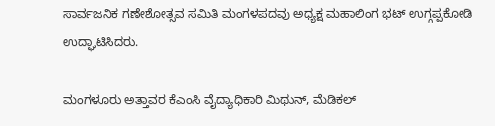ಸಾರ್ವಜನಿಕ ಗಣೇಶೋತ್ಸವ ಸಮಿತಿ ಮಂಗಳಪದವು ಅಧ್ಯಕ್ಷ ಮಹಾಲಿಂಗ ಭಟ್ ಉಗ್ಗಪ್ಪಕೋಡಿ  ಉದ್ಘಾಟಿಸಿದರು.

ಮಂಗಳೂರು ಅತ್ತಾವರ ಕೆಎಂಸಿ ವೈದ್ಯಾಧಿಕಾರಿ ಮಿಥುನ್, ಮೆಡಿಕಲ್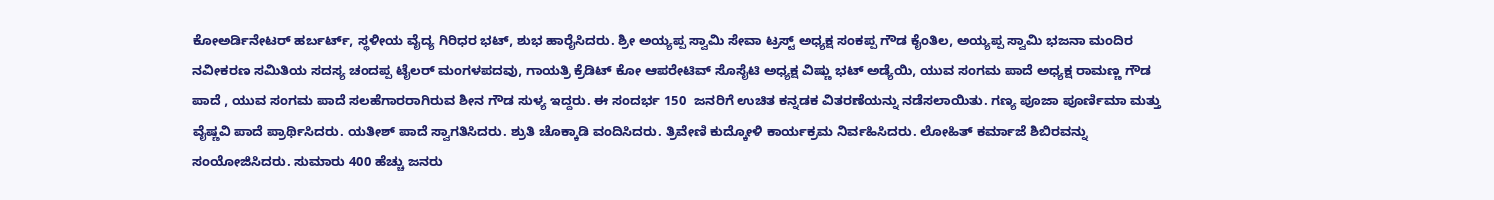ಕೋಅರ್ಡಿನೇಟರ್ ಹರ್ಬರ್ಟ್, ಸ್ಥಳೀಯ ವೈದ್ಯ ಗಿರಿಧರ ಭಟ್, ಶುಭ ಹಾರೈಸಿದರು. ಶ್ರೀ ಅಯ್ಯಪ್ಪ ಸ್ವಾಮಿ ಸೇವಾ ಟ್ರಸ್ಟ್ ಅಧ್ಯಕ್ಷ ಸಂಕಪ್ಪ ಗೌಡ ಕೈಂತಿಲ, ಅಯ್ಯಪ್ಪ ಸ್ವಾಮಿ ಭಜನಾ ಮಂದಿರ ನವೀಕರಣ ಸಮಿತಿಯ ಸದಸ್ಯ ಚಂದಪ್ಪ ಟೈಲರ್ ಮಂಗಳಪದವು, ಗಾಯತ್ರಿ ಕ್ರೆಡಿಟ್ ಕೋ ಆಪರೇಟಿವ್ ಸೊಸೈಟಿ ಅಧ್ಯಕ್ಷ ವಿಷ್ಣು ಭಟ್ ಅಡ್ಯೆಯಿ, ಯುವ ಸಂಗಮ ಪಾದೆ ಅಧ್ಯಕ್ಷ ರಾಮಣ್ಣ ಗೌಡ ಪಾದೆ , ಯುವ ಸಂಗಮ ಪಾದೆ ಸಲಹೆಗಾರರಾಗಿರುವ ಶೀನ ಗೌಡ ಸುಳ್ಯ ಇದ್ದರು. ಈ ಸಂದರ್ಭ 150  ಜನರಿಗೆ ಉಚಿತ ಕನ್ನಡಕ ವಿತರಣೆಯನ್ನು ನಡೆಸಲಾಯಿತು. ಗಣ್ಯ ಪೂಜಾ ಪೂರ್ಣಿಮಾ ಮತ್ತು ವೈಷ್ಣವಿ ಪಾದೆ ಪ್ರಾರ್ಥಿಸಿದರು. ಯತೀಶ್ ಪಾದೆ ಸ್ವಾಗತಿಸಿದರು. ಶ್ರುತಿ ಚೊಕ್ಕಾಡಿ ವಂದಿಸಿದರು. ತ್ರಿವೇಣಿ ಕುದ್ಕೋಳಿ ಕಾರ್ಯಕ್ರಮ ನಿರ್ವಹಿಸಿದರು. ಲೋಹಿತ್ ಕರ್ಮಾಜೆ ಶಿಬಿರವನ್ನು ಸಂಯೋಜಿಸಿದರು. ಸುಮಾರು 400 ಹೆಚ್ಚು ಜನರು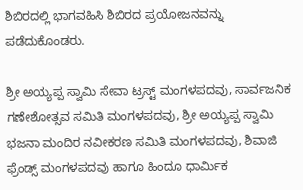ಶಿಬಿರದಲ್ಲಿ ಭಾಗವಹಿಸಿ ಶಿಬಿರದ ಪ್ರಯೋಜನವನ್ನು ಪಡೆದುಕೊಂಡರು.

ಶ್ರೀ ಅಯ್ಯಪ್ಪ ಸ್ವಾಮಿ ಸೇವಾ ಟ್ರಸ್ಟ್ ಮಂಗಳಪದವು, ಸಾರ್ವಜನಿಕ ಗಣೇಶೋತ್ಸವ ಸಮಿತಿ ಮಂಗಳಪದವು, ಶ್ರೀ ಅಯ್ಯಪ್ಪ ಸ್ವಾಮಿ ಭಜನಾ ಮಂದಿರ ನವೀಕರಣ ಸಮಿತಿ ಮಂಗಳಪದವು, ಶಿವಾಜಿ ಫ್ರೆಂಡ್ಸ್ ಮಂಗಳಪದವು ಹಾಗೂ ಹಿಂದೂ ಧಾರ್ಮಿಕ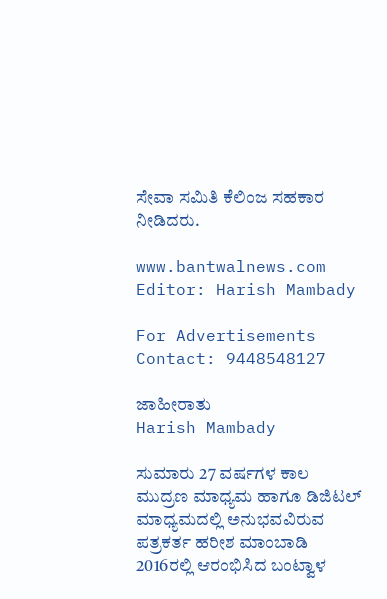ಸೇವಾ ಸಮಿತಿ ಕೆಲಿಂಜ ಸಹಕಾರ ನೀಡಿದರು.

www.bantwalnews.com Editor: Harish Mambady

For Advertisements Contact: 9448548127

ಜಾಹೀರಾತು
Harish Mambady

ಸುಮಾರು 27 ವರ್ಷಗಳ ಕಾಲ ಮುದ್ರಣ ಮಾಧ್ಯಮ ಹಾಗೂ ಡಿಜಿಟಲ್ ಮಾಧ್ಯಮದಲ್ಲಿ ಅನುಭವವಿರುವ ಪತ್ರಕರ್ತ ಹರೀಶ ಮಾಂಬಾಡಿ 2016ರಲ್ಲಿ ಆರಂಭಿಸಿದ ಬಂಟ್ವಾಳ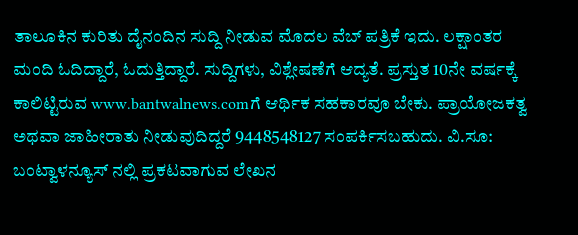ತಾಲೂಕಿನ ಕುರಿತು ದೈನಂದಿನ ಸುದ್ದಿ ನೀಡುವ ಮೊದಲ ವೆಬ್ ಪತ್ರಿಕೆ ಇದು. ಲಕ್ಷಾಂತರ ಮಂದಿ ಓದಿದ್ದಾರೆ, ಓದುತ್ತಿದ್ದಾರೆ. ಸುದ್ದಿಗಳು, ವಿಶ್ಲೇಷಣೆಗೆ ಆದ್ಯತೆ. ಪ್ರಸ್ತುತ 10ನೇ ವರ್ಷಕ್ಕೆ ಕಾಲಿಟ್ಟಿರುವ www.bantwalnews.comಗೆ ಆರ್ಥಿಕ ಸಹಕಾರವೂ ಬೇಕು. ಪ್ರಾಯೋಜಕತ್ವ ಅಥವಾ ಜಾಹೀರಾತು ನೀಡುವುದಿದ್ದರೆ 9448548127 ಸಂಪರ್ಕಿಸಬಹುದು. ವಿ.ಸೂ: ಬಂಟ್ವಾಳನ್ಯೂಸ್ ನಲ್ಲಿ ಪ್ರಕಟವಾಗುವ ಲೇಖನ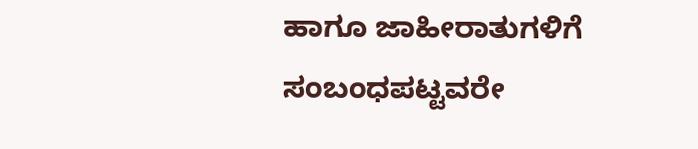ಹಾಗೂ ಜಾಹೀರಾತುಗಳಿಗೆ ಸಂಬಂಧಪಟ್ಟವರೇ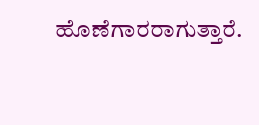ಹೊಣೆಗಾರರಾಗುತ್ತಾರೆ.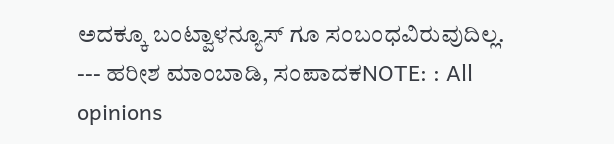ಅದಕ್ಕೂ ಬಂಟ್ವಾಳನ್ಯೂಸ್ ಗೂ ಸಂಬಂಧವಿರುವುದಿಲ್ಲ. --- ಹರೀಶ ಮಾಂಬಾಡಿ, ಸಂಪಾದಕNOTE: : All opinions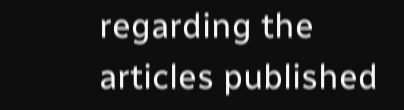regarding the articles published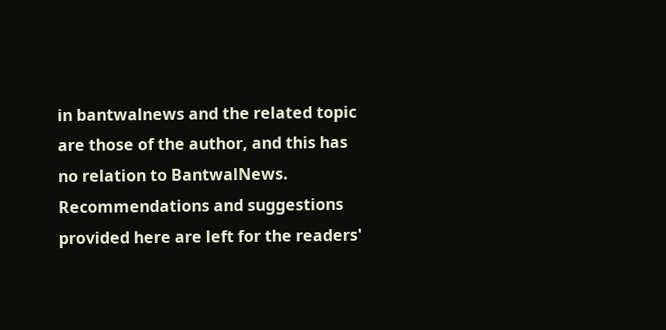in bantwalnews and the related topic are those of the author, and this has no relation to BantwalNews. Recommendations and suggestions provided here are left for the readers'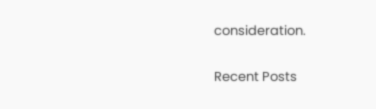consideration.

Recent Posts